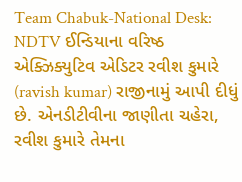Team Chabuk-National Desk: NDTV ઈન્ડિયાના વરિષ્ઠ એક્ઝિક્યુટિવ એડિટર રવીશ કુમારે (ravish kumar) રાજીનામું આપી દીધું છે. એનડીટીવીના જાણીતા ચહેરા, રવીશ કુમારે તેમના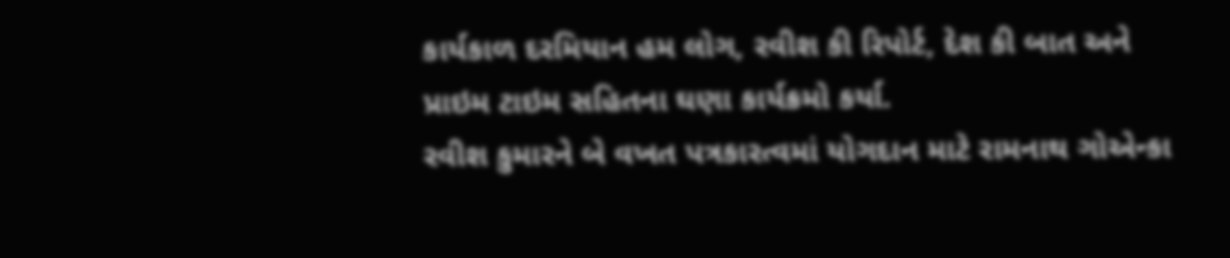કાર્યકાળ દરમિયાન હમ લોગ, રવીશ કી રિપોર્ટ, દેશ કી બાત અને પ્રાઇમ ટાઇમ સહિતના ઘણા કાર્યક્રમો કર્યા.
રવીશ કુમારને બે વખત પત્રકારત્વમાં યોગદાન માટે રામનાથ ગોએન્કા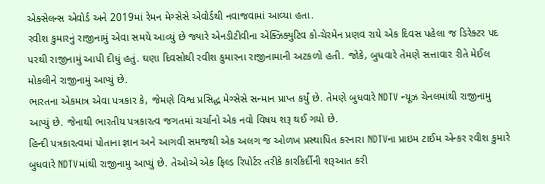એક્સેલન્સ એવોર્ડ અને 2019માં રેમન મેગ્સેસે એવોર્ડથી નવાજવામાં આવ્યા હતા.
રવીશ કુમારનું રાજીનામું એવા સમયે આવ્યું છે જ્યારે એનડીટીવીના એક્ઝિક્યુટિવ કો-ચેરમેન પ્રણવ રાયે એક દિવસ પહેલા જ ડિરેક્ટર પદ પરથી રાજીનામું આપી દીધું હતું. ઘણા દિવસોથી રવીશ કુમારના રાજીનામાની અટકળો હતી. જોકે, બુધવારે તેમણે સત્તાવાર રીતે મેઈલ મોકલીને રાજીનામું આપ્યું છે.
ભારતના એકમાત્ર એવા પત્રકાર કે, જેમણે વિશ્વ પ્રસિદ્ધ મેગ્સેસે સન્માન પ્રાપ્ત કર્યું છે. તેમણે બુધવારે NDTV ન્યૂઝ ચેનલમાંથી રાજીનામુ આપ્યું છે. જેનાથી ભારતીય પત્રકારત્વ જગતમાં ચર્ચાનો એક નવો વિષય શરૂ થઈ ગયો છે.
હિન્દી પત્રકારત્વમાં પોતાના જ્ઞાન અને આગવી સમજથી એક અલગ જ ઓળખ પ્રસ્થાપિત કરનારા NDTVના પ્રાઇમ ટાઈમ એન્કર રવીશ કુમારે બુધવારે NDTVમાંથી રાજીનામુ આપ્યું છે. તેઓએ એક ફિલ્ડ રિપોર્ટર તરીકે કારકિર્દીની શરૂઆત કરી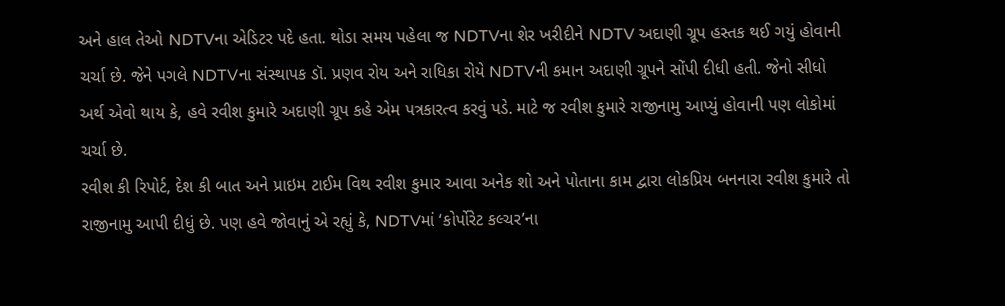અને હાલ તેઓ NDTVના એડિટર પદે હતા. થોડા સમય પહેલા જ NDTVના શેર ખરીદીને NDTV અદાણી ગ્રૂપ હસ્તક થઈ ગયું હોવાની ચર્ચા છે. જેને પગલે NDTVના સંસ્થાપક ડૉ. પ્રણવ રોય અને રાધિકા રોયે NDTVની કમાન અદાણી ગ્રૂપને સોંપી દીધી હતી. જેનો સીધો અર્થ એવો થાય કે, હવે રવીશ કુમારે અદાણી ગ્રૂપ કહે એમ પત્રકારત્વ કરવું પડે. માટે જ રવીશ કુમારે રાજીનામુ આપ્યું હોવાની પણ લોકોમાં ચર્ચા છે.
રવીશ કી રિપોર્ટ, દેશ કી બાત અને પ્રાઇમ ટાઈમ વિથ રવીશ કુમાર આવા અનેક શો અને પોતાના કામ દ્વારા લોકપ્રિય બનનારા રવીશ કુમારે તો રાજીનામુ આપી દીધું છે. પણ હવે જોવાનું એ રહ્યું કે, NDTVમાં ‘કોર્પોરેટ કલ્ચર’ના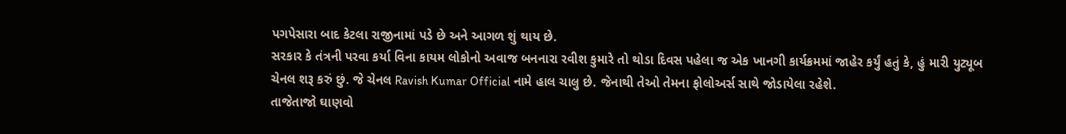પગપેસારા બાદ કેટલા રાજીનામાં પડે છે અને આગળ શું થાય છે.
સરકાર કે તંત્રની પરવા કર્યા વિના કાયમ લોકોનો અવાજ બનનારા રવીશ કુમારે તો થોડા દિવસ પહેલા જ એક ખાનગી કાર્યક્રમમાં જાહેર કર્યું હતું કે, હું મારી યુટ્યૂબ ચેનલ શરૂ કરું છું. જે ચેનલ Ravish Kumar Official નામે હાલ ચાલુ છે. જેનાથી તેઓ તેમના ફોલોઅર્સ સાથે જોડાયેલા રહેશે.
તાજેતાજો ઘાણવો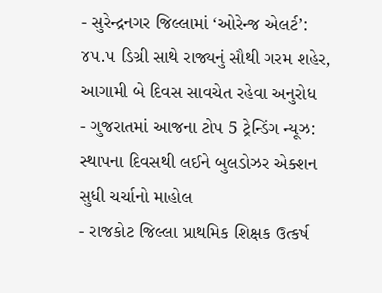- સુરેન્દ્રનગર જિલ્લામાં ‘ઓરેન્જ એલર્ટ’: ૪૫.૫ ડિગ્રી સાથે રાજ્યનું સૌથી ગરમ શહેર, આગામી બે દિવસ સાવચેત રહેવા અનુરોધ
- ગુજરાતમાં આજના ટોપ 5 ટ્રેન્ડિંગ ન્યૂઝ: સ્થાપના દિવસથી લઈને બુલડોઝર એક્શન સુધી ચર્ચાનો માહોલ
- રાજકોટ જિલ્લા પ્રાથમિક શિક્ષક ઉત્કર્ષ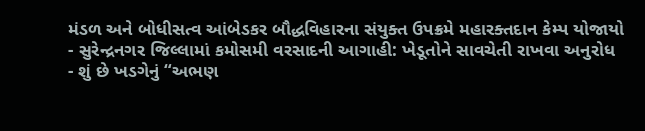મંડળ અને બોધીસત્વ આંબેડકર બૌદ્ધવિહારના સંયુક્ત ઉપક્રમે મહારક્તદાન કેમ્પ યોજાયો
- સુરેન્દ્રનગર જિલ્લામાં કમોસમી વરસાદની આગાહી: ખેડૂતોને સાવચેતી રાખવા અનુરોધ
- શું છે ખડગેનું “અભણ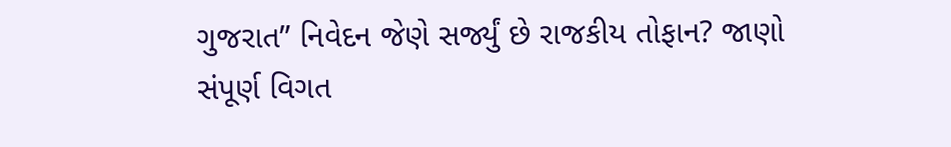ગુજરાત” નિવેદન જેણે સર્જ્યું છે રાજકીય તોફાન? જાણો સંપૂર્ણ વિગત